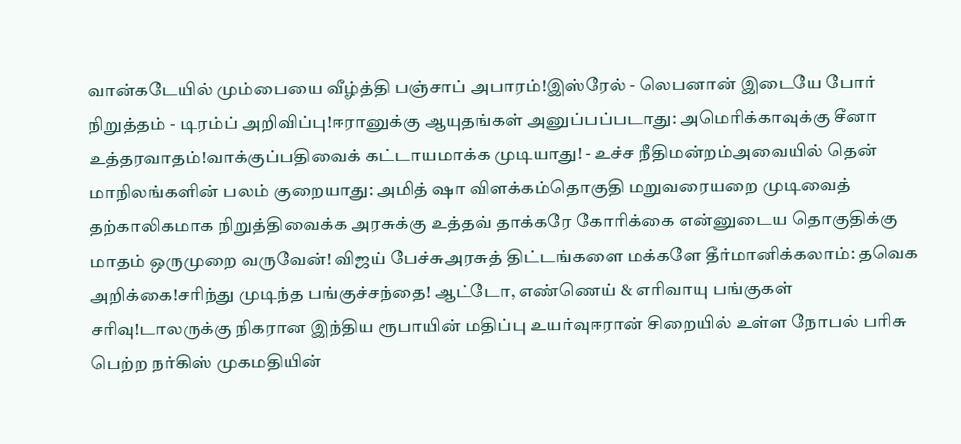வான்கடேயில் மும்பையை வீழ்த்தி பஞ்சாப் அபாரம்!இஸ்ரேல் - லெபனான் இடையே போர் நிறுத்தம் - டிரம்ப் அறிவிப்பு!ஈரானுக்கு ஆயுதங்கள் அனுப்பப்படாது: அமெரிக்காவுக்கு சீனா உத்தரவாதம்!வாக்குப்பதிவைக் கட்டாயமாக்க முடியாது! - உச்ச நீதிமன்றம்அவையில் தென் மாநிலங்களின் பலம் குறையாது: அமித் ஷா விளக்கம்தொகுதி மறுவரையறை முடிவைத் தற்காலிகமாக நிறுத்திவைக்க அரசுக்கு உத்தவ் தாக்கரே கோரிக்கை என்னுடைய தொகுதிக்கு மாதம் ஒருமுறை வருவேன்! விஜய் பேச்சுஅரசுத் திட்டங்களை மக்களே தீர்மானிக்கலாம்: தவெக அறிக்கை!சரிந்து முடிந்த பங்குச்சந்தை! ஆட்டோ, எண்ணெய் & எரிவாயு பங்குகள் சரிவு!டாலருக்கு நிகரான இந்திய ரூபாயின் மதிப்பு உயர்வுஈரான் சிறையில் உள்ள நோபல் பரிசு பெற்ற நர்கிஸ் முகமதியின்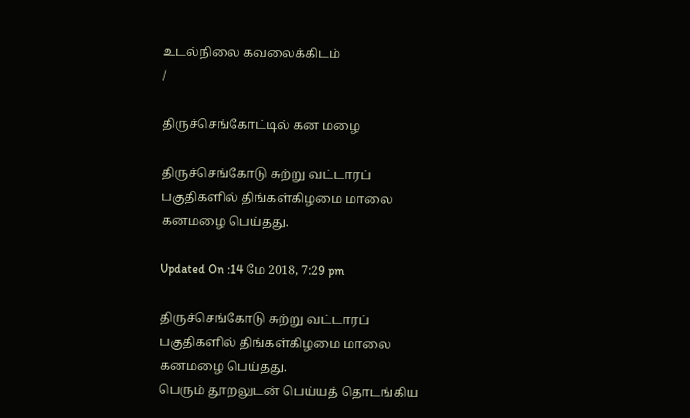உடல்நிலை கவலைக்கிடம்
/

திருச்செங்கோட்டில் கன மழை

திருச்செங்கோடு சுற்று வட்டாரப் பகுதிகளில் திங்கள்கிழமை மாலை கனமழை பெய்தது.

Updated On :14 மே 2018, 7:29 pm

திருச்செங்கோடு சுற்று வட்டாரப் பகுதிகளில் திங்கள்கிழமை மாலை கனமழை பெய்தது.
பெரும் தூறலுடன் பெய்யத் தொடங்கிய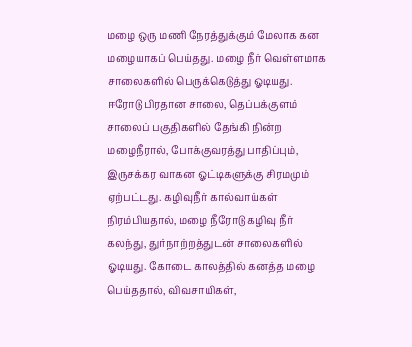மழை ஒரு மணி நேரத்துக்கும் மேலாக கன மழையாகப் பெய்தது. மழை நீர் வெள்ளமாக சாலைகளில் பெருக்கெடுத்து ஓடியது. ஈரோடு பிரதான சாலை, தெப்பக்குளம் சாலைப் பகுதிகளில் தேங்கி நின்ற மழைநீரால், போக்குவரத்து பாதிப்பும், இருசக்கர வாகன ஓட்டிகளுக்கு சிரமமும் ஏற்பட்டது. கழிவுநீர் கால்வாய்கள் நிரம்பியதால், மழை நீரோடு கழிவு நீர் கலந்து, துர்நாற்றத்துடன் சாலைகளில் ஓடியது. கோடை காலத்தில் கனத்த மழை பெய்ததால், விவசாயிகள்,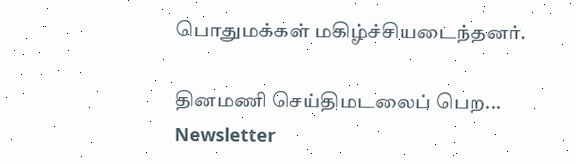பொதுமக்கள் மகிழ்ச்சியடைந்தனர்.

தினமணி செய்திமடலைப் பெற... Newsletter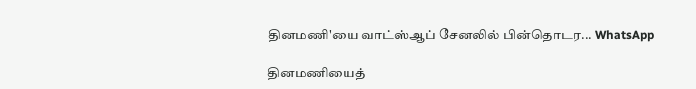தினமணி'யை வாட்ஸ்ஆப் சேனலில் பின்தொடர... WhatsApp

தினமணியைத்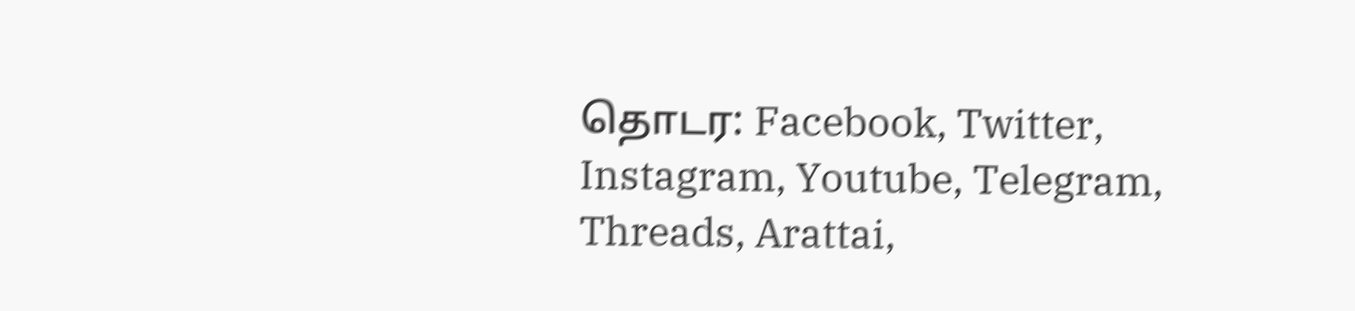தொடர: Facebook, Twitter, Instagram, Youtube, Telegram, Threads, Arattai,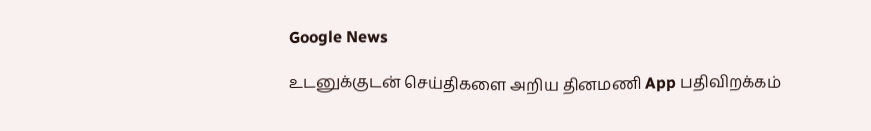Google News

உடனுக்குடன் செய்திகளை அறிய தினமணி App பதிவிறக்கம்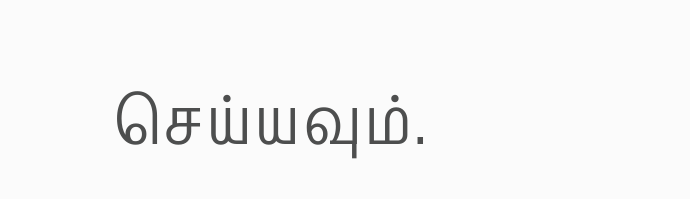செய்யவும்.